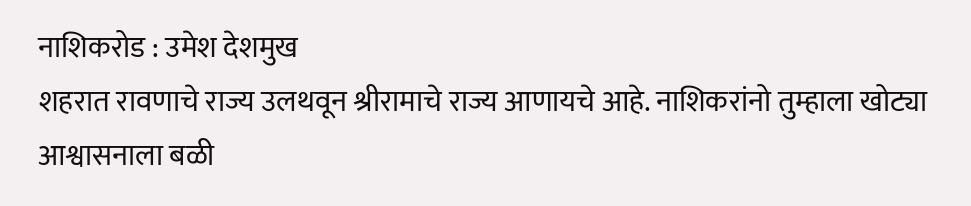नाशिकरोड : उमेश देशमुख
शहरात रावणाचे राज्य उलथवून श्रीरामाचे राज्य आणायचे आहे. नाशिकरांनो तुम्हाला खोट्या आश्वासनाला बळी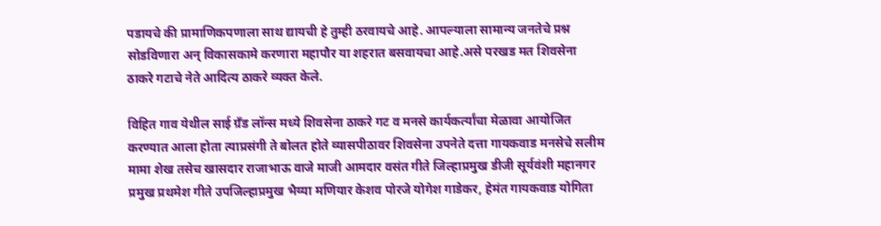पडायचे की प्रामाणिकपणाला साथ द्यायची हे तुम्ही ठरवायचे आहे. आपल्याला सामान्य जनतेचे प्रश्न सोडविणारा अन् विकासकामे करणारा महापौर या शहरात बसवायचा आहे.असे परखड मत शिवसेना ठाकरे गटाचे नेते आदित्य ठाकरे व्यक्त केले.

विहित गाव येथील साई ग्रँड लॉन्स मध्ये शिवसेना ठाकरे गट व मनसे कार्यकर्त्यांचा मेळावा आयोजित करण्यात आला होता त्याप्रसंगी ते बोलत होते व्यासपीठावर शिवसेना उपनेते दत्ता गायकवाड मनसेचे सलीम मामा शेख तसेच खासदार राजाभाऊ वाजे माजी आमदार वसंत गीते जिल्हाप्रमुख डीजी सूर्यवंशी महानगर प्रमुख प्रथमेश गीते उपजिल्हाप्रमुख भैय्या मणियार केशव पोरजे योगेश गाडेकर, हेमंत गायकवाड योगिता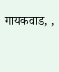गायकवाड, ,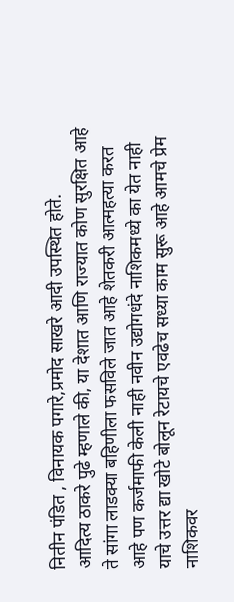नितीन पंडित , विनायक पगारे,प्रमोद साखरे आदी उपस्थित होते.
आदित्य ठाकरे पुढे म्हणाले की, या देशात आणि राज्यात कोण सुरक्षित आहे ते सांगा लाडक्या बहिणीला फसविले जात आहे शेतकरी आत्महत्या करत आहे पण कर्जमाफी केली नाही नवीन उद्योगधंदे नाशिकमध्ये का येत नाही याचे उत्तर द्या खोटे बोलून रेटायचे एवढेच सध्या काम सुरू आहे आमचे प्रेम नाशिकवर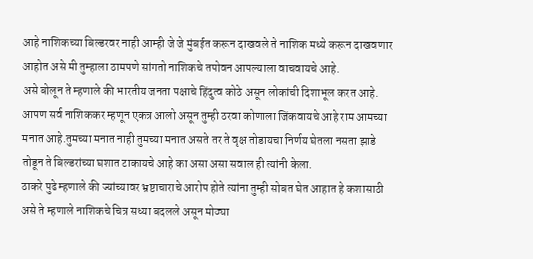आहे नाशिकच्या बिल्डरवर नाही आम्ही जे जे मुंबईत करून दाखवले ते नाशिक मध्ये करून दाखवणार आहोत असे मी तुम्हाला ठामपणे सांगतो नाशिकचे तपोवन आपल्याला वाचवायचे आहे.
असे बोलून ते म्हणाले की भारतीय जनता पक्षाचे हिंदुत्व कोठे असून लोकांची दिशाभूल करत आहे. आपण सर्व नाशिककर म्हणून एकत्र आलो असून तुम्ही ठरवा कोणाला जिंकवायचे आहे राम आमच्या मनात आहे.तुमच्या मनात नाही तुमच्या मनात असते तर ते वृक्ष तोडायचा निर्णय घेतला नसता झाडे तोडून ते बिल्डरांच्या घशात टाकायचे आहे का असा असा सवाल ही त्यांनी केला.
ठाकरे पुढे म्हणाले की ज्यांच्यावर भ्रष्टाचाराचे आरोप होते त्यांना तुम्ही सोबत घेत आहात हे कशासाठी असे ते म्हणाले नाशिकचे चित्र सध्या बदलले असून मोठ्या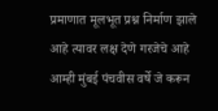प्रमाणात मूलभूत प्रश्न निर्माण झाले आहे त्यावर लक्ष देणे गरजेचे आहे आम्ही मुंबई पंचवीस वर्षे जे करून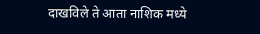दाखविले ते आता नाशिक मध्ये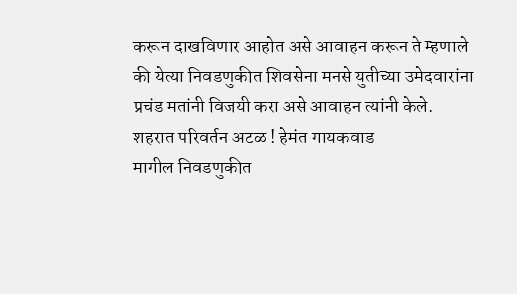करून दाखविणार आहोत असे आवाहन करून ते म्हणाले की येत्या निवडणुकीत शिवसेना मनसे युतीच्या उमेदवारांना प्रचंड मतांनी विजयी करा असे आवाहन त्यांनी केले.
शहरात परिवर्तन अटळ ! हेमंत गायकवाड
मागील निवडणुकीत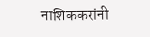नाशिककरांनी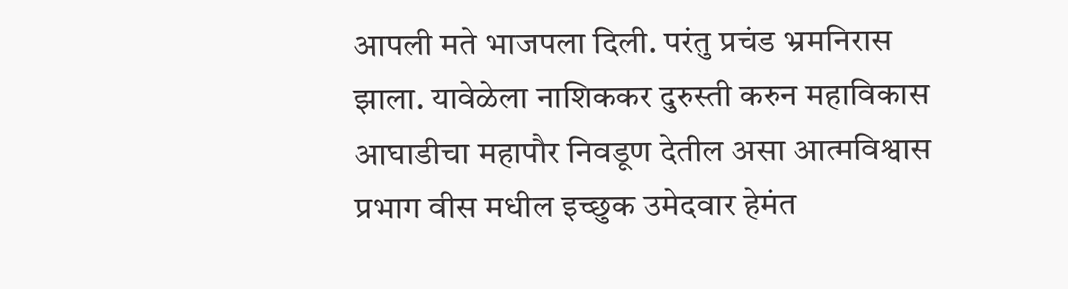आपली मते भाजपला दिली. परंतु प्रचंड भ्रमनिरास झाला. यावेळेला नाशिककर दुरुस्ती करुन महाविकास आघाडीचा महापौर निवडूण देतील असा आत्मविश्वास प्रभाग वीस मधील इच्छुक उमेदवार हेमंत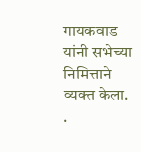गायकवाड यांनी सभेच्या निमित्ताने व्यक्त केला.
.